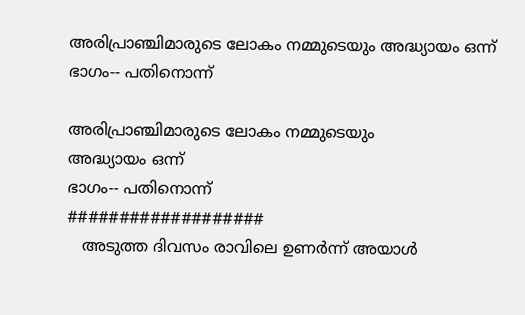അരിപ്രാഞ്ചിമാരുടെ ലോകം നമ്മുടെയും അദ്ധ്യായം ഒന്ന് ഭാഗം-- പതിനൊന്ന്‌

അരിപ്രാഞ്ചിമാരുടെ ലോകം നമ്മുടെയും
അദ്ധ്യായം ഒന്ന്
ഭാഗം-- പതിനൊന്ന്
###################
   അടുത്ത ദിവസം രാവിലെ ഉണർന്ന് അയാൾ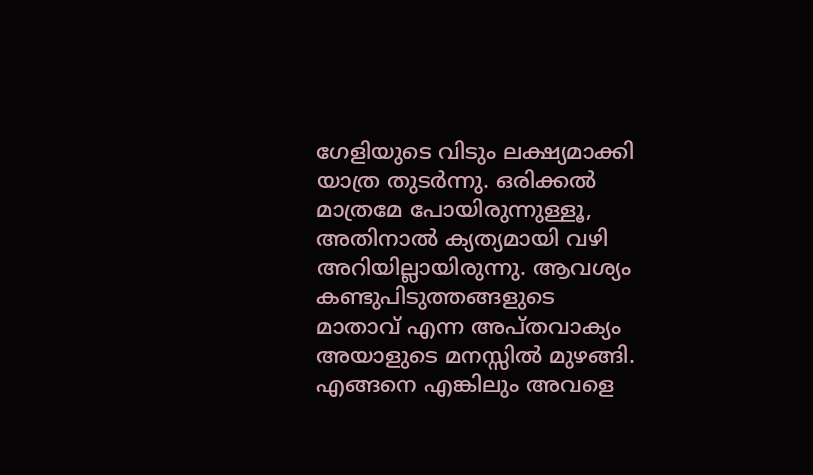ഗേളിയുടെ വിടും ലക്ഷ്യമാക്കി യാത്ര തുടർന്നു. ഒരിക്കൽ മാത്രമേ പോയിരുന്നുള്ളൂ, അതിനാൽ ക്യത്യമായി വഴി അറിയില്ലായിരുന്നു. ആവശ്യം കണ്ടുപിടുത്തങ്ങളുടെ  മാതാവ് എന്ന അപ്തവാക്യം അയാളുടെ മനസ്സിൽ മുഴങ്ങി. എങ്ങനെ എങ്കിലും അവളെ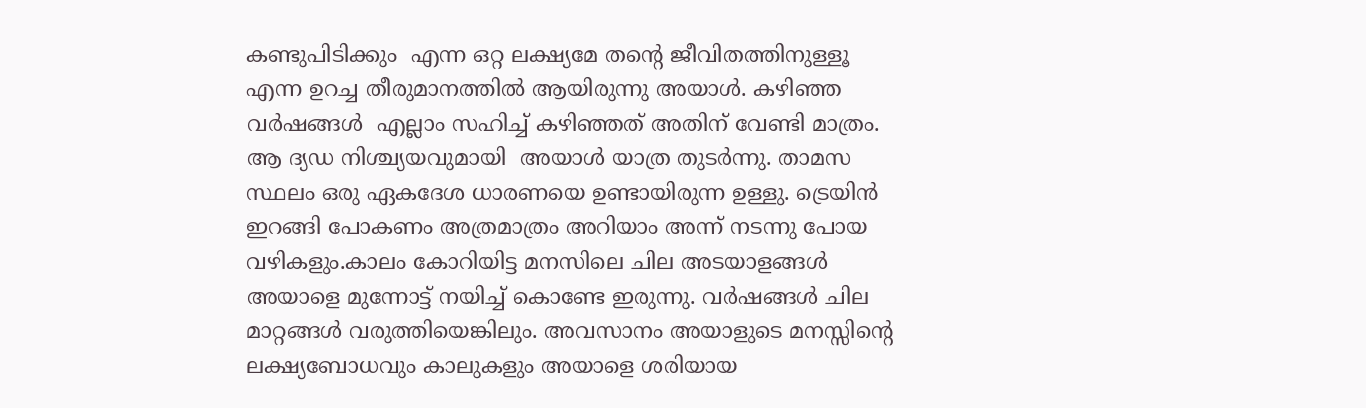കണ്ടുപിടിക്കും  എന്ന ഒറ്റ ലക്ഷ്യമേ തന്റെ ജീവിതത്തിനുള്ളൂ എന്ന ഉറച്ച തീരുമാനത്തിൽ ആയിരുന്നു അയാൾ. കഴിഞ്ഞ വർഷങ്ങൾ  എല്ലാം സഹിച്ച് കഴിഞ്ഞത് അതിന് വേണ്ടി മാത്രം. ആ ദ്യഡ നിശ്ച്യയവുമായി  അയാൾ യാത്ര തുടർന്നു. താമസ സ്ഥലം ഒരു ഏകദേശ ധാരണയെ ഉണ്ടായിരുന്ന ഉള്ളു. ട്രെയിൻ ഇറങ്ങി പോകണം അത്രമാത്രം അറിയാം അന്ന് നടന്നു പോയ വഴികളും.കാലം കോറിയിട്ട മനസിലെ ചില അടയാളങ്ങൾ അയാളെ മുന്നോട്ട് നയിച്ച് കൊണ്ടേ ഇരുന്നു. വർഷങ്ങൾ ചില മാറ്റങ്ങൾ വരുത്തിയെങ്കിലും. അവസാനം അയാളുടെ മനസ്സിന്റെ ലക്ഷ്യബോധവും കാലുകളും അയാളെ ശരിയായ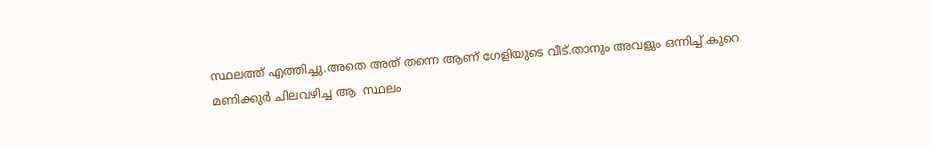സ്ഥലത്ത് എത്തിച്ചു.അതെ അത് തന്നെ ആണ് ഗേളിയുടെ വീട്.താനും അവളും ഒന്നിച്ച് കുറെ മണിക്കുർ ചിലവഴിച്ച ആ  സ്ഥലം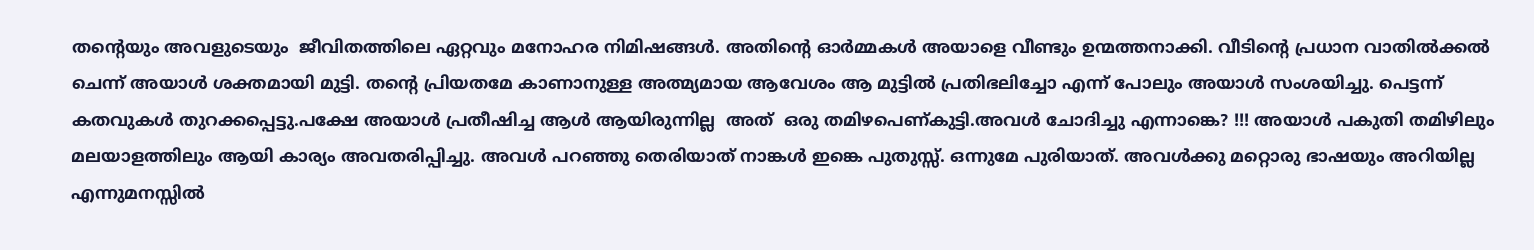തന്റെയും അവളുടെയും  ജീവിതത്തിലെ ഏറ്റവും മനോഹര നിമിഷങ്ങൾ. അതിന്റെ ഓർമ്മകൾ അയാളെ വീണ്ടും ഉന്മത്തനാക്കി. വീടിന്റെ പ്രധാന വാതിൽക്കൽ  ചെന്ന് അയാൾ ശക്തമായി മുട്ടി. തന്റെ പ്രിയതമേ കാണാനുള്ള അത്മ്യമായ ആവേശം ആ മുട്ടിൽ പ്രതിഭലിച്ചോ എന്ന് പോലും അയാൾ സംശയിച്ചു. പെട്ടന്ന് കതവുകൾ തുറക്കപ്പെട്ടു.പക്ഷേ അയാൾ പ്രതീഷിച്ച ആൾ ആയിരുന്നില്ല  അത്  ഒരു തമിഴപെണ്കുട്ടി.അവൾ ചോദിച്ചു എന്നാങ്കെ? !!! അയാൾ പകുതി തമിഴിലും മലയാളത്തിലും ആയി കാര്യം അവതരിപ്പിച്ചു. അവൾ പറഞ്ഞു തെരിയാത് നാങ്കൾ ഇങ്കെ പുതുസ്സ്. ഒന്നുമേ പുരിയാത്. അവൾക്കു മറ്റൊരു ഭാഷയും അറിയില്ല എന്നുമനസ്സിൽ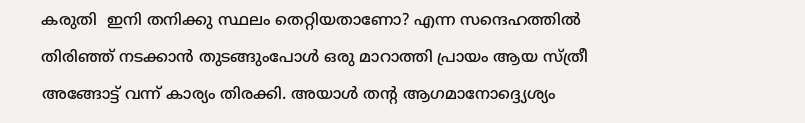കരുതി  ഇനി തനിക്കു സ്ഥലം തെറ്റിയതാണോ? എന്ന സന്ദെഹത്തിൽ തിരിഞ്ഞ് നടക്കാൻ തുടങ്ങുംപോൾ ഒരു മാറാത്തി പ്രായം ആയ സ്ത്രീ അങ്ങോട്ട് വന്ന് കാര്യം തിരക്കി. അയാൾ തന്റ ആഗമാനോദ്ദ്യെശ്യം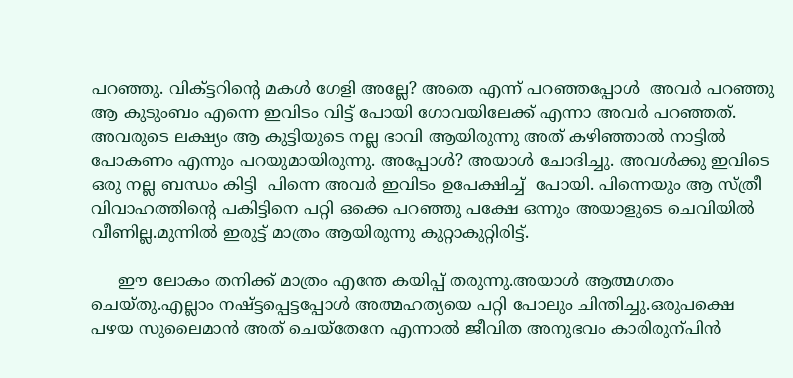പറഞ്ഞു. വിക്ട്ടറിന്റെ മകൾ ഗേളി അല്ലേ? അതെ എന്ന് പറഞ്ഞപ്പോൾ  അവർ പറഞ്ഞു ആ കുടുംബം എന്നെ ഇവിടം വിട്ട് പോയി ഗോവയിലേക്ക് എന്നാ അവർ പറഞ്ഞത്. അവരുടെ ലക്ഷ്യം ആ കുട്ടിയുടെ നല്ല ഭാവി ആയിരുന്നു അത് കഴിഞ്ഞാൽ നാട്ടിൽ പോകണം എന്നും പറയുമായിരുന്നു. അപ്പോൾ? അയാൾ ചോദിച്ചു. അവൾക്കു ഇവിടെ ഒരു നല്ല ബന്ധം കിട്ടി  പിന്നെ അവർ ഇവിടം ഉപേക്ഷിച്ച്  പോയി. പിന്നെയും ആ സ്ത്രീ വിവാഹത്തിന്റെ പകിട്ടിനെ പറ്റി ഒക്കെ പറഞ്ഞു പക്ഷേ ഒന്നും അയാളുടെ ചെവിയിൽ വീണില്ല.മുന്നിൽ ഇരുട്ട് മാത്രം ആയിരുന്നു കുറ്റാകുറ്റിരിട്ട്.

     ഈ ലോകം തനിക്ക് മാത്രം എന്തേ കയിപ്പ് തരുന്നു.അയാൾ ആത്മഗതം ചെയ്തു.എല്ലാം നഷ്ട്ടപ്പെട്ടപ്പോൾ അത്മഹത്യയെ പറ്റി പോലും ചിന്തിച്ചു.ഒരുപക്ഷെ പഴയ സുലൈമാൻ അത് ചെയ്തേനേ എന്നാൽ ജീവിത അനുഭവം കാരിരുന്പിൻ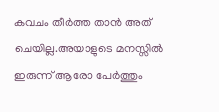കവചം തീർത്ത താൻ അത് ചെയില്ല.അയാളുടെ മനസ്സിൽ ഇരുന്ന് ആരോ പേർത്തും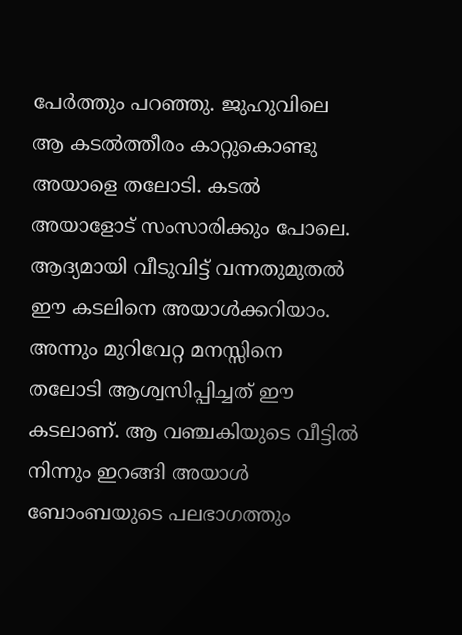പേർത്തും പറഞ്ഞു. ജുഹുവിലെ ആ കടൽത്തീരം കാറ്റുകൊണ്ടു അയാളെ തലോടി. കടൽ അയാളോട് സംസാരിക്കും പോലെ. ആദ്യമായി വീടുവിട്ട് വന്നതുമുതൽ  ഈ കടലിനെ അയാൾക്കറിയാം. അന്നും മുറിവേറ്റ മനസ്സിനെ തലോടി ആശ്വസിപ്പിച്ചത് ഈ കടലാണ്. ആ വഞ്ചകിയുടെ വീട്ടിൽ നിന്നും ഇറങ്ങി അയാൾ ബോംബയുടെ പലഭാഗത്തും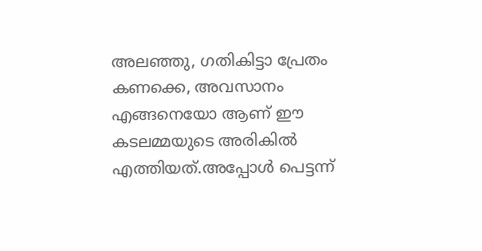അലഞ്ഞു, ഗതികിട്ടാ പ്രേതം കണക്കെ, അവസാനം എങ്ങനെയോ ആണ് ഈ കടലമ്മയുടെ അരികിൽ എത്തിയത്.അപ്പോൾ പെട്ടന്ന്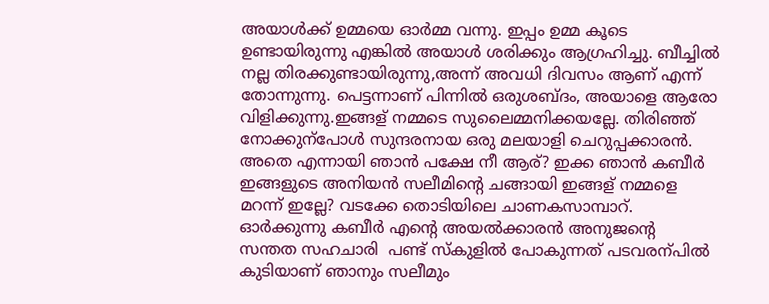അയാൾക്ക് ഉമ്മയെ ഓർമ്മ വന്നു. ഇപ്പം ഉമ്മ കൂടെ ഉണ്ടായിരുന്നു എങ്കിൽ അയാൾ ശരിക്കും ആഗ്രഹിച്ചു. ബീച്ചിൽ നല്ല തിരക്കുണ്ടായിരുന്നു,അന്ന് അവധി ദിവസം ആണ് എന്ന് തോന്നുന്നു. പെട്ടന്നാണ് പിന്നിൽ ഒരുശബ്ദം, അയാളെ ആരോ വിളിക്കുന്നു.ഇങ്ങള് നമ്മടെ സുലൈമ്മനിക്കയല്ലേ. തിരിഞ്ഞ് നോക്കുന്പോൾ സുന്ദരനായ ഒരു മലയാളി ചെറുപ്പക്കാരൻ. അതെ എന്നായി ഞാൻ പക്ഷേ നീ ആര്? ഇക്ക ഞാൻ കബീർ ഇങ്ങളുടെ അനിയൻ സലീമിന്റെ ചങ്ങായി ഇങ്ങള് നമ്മളെ മറന്ന് ഇല്ലേ? വടക്കേ തൊടിയിലെ ചാണകസാമ്പാറ്. ഓർക്കുന്നു കബീർ എന്റെ അയൽക്കാരൻ അനുജന്റെ  സന്തത സഹചാരി  പണ്ട് സ്കുളിൽ പോകുന്നത് പടവരന്പിൽ കുടിയാണ് ഞാനും സലീമും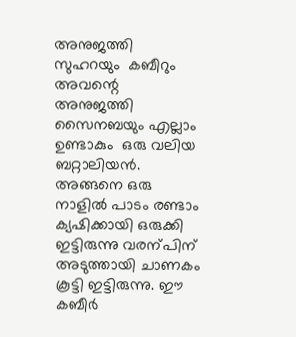അനുജത്തി സുഹറയും  കബീറും അവന്റെ അനുജത്തി സൈനബയും എല്ലാം ഉണ്ടാകും  ഒരു വലിയ ബറ്റാലിയൻ. അങ്ങനെ ഒരു നാളിൽ പാടം രണ്ടാം ക്യഷിക്കായി ഒരുക്കി ഇട്ടിരുന്നു വരന്പിന് അടുത്തായി ചാണകം കൂട്ടി ഇട്ടിരുന്നു. ഈ കബീർ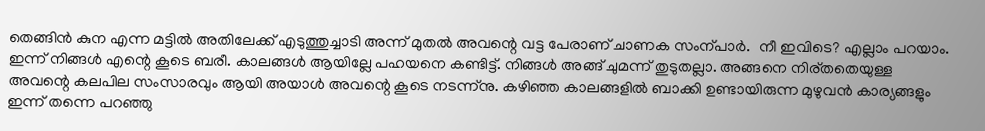തെങ്ങിൻ കുന എന്ന മട്ടിൽ അതിലേക്ക് എടുത്തുച്ചാടി അന്ന് മുതൽ അവന്റെ വട്ട പേരാണ് ചാണക സംന്പാർ.  നീ ഇവിടെ? എല്ലാം പറയാം. ഇന്ന് നിങ്ങൾ എന്റെ കൂടെ ബരീ. കാലങ്ങൾ ആയില്ലേ പഹയനെ കണ്ടിട്ട്. നിങ്ങൾ അങ്ങ് ചുമന്ന് തുടുതല്ലാ. അങ്ങനെ നിര്തതെയുള്ള  അവന്റെ കലപില സംസാരവും ആയി അയാൾ അവന്റെ കൂടെ നടന്ന്നു. കഴിഞ്ഞ കാലങ്ങളിൽ ബാക്കി ഉണ്ടായിരുന്ന മുഴുവൻ കാര്യങ്ങളും ഇന്ന് തന്നെ പറഞ്ഞു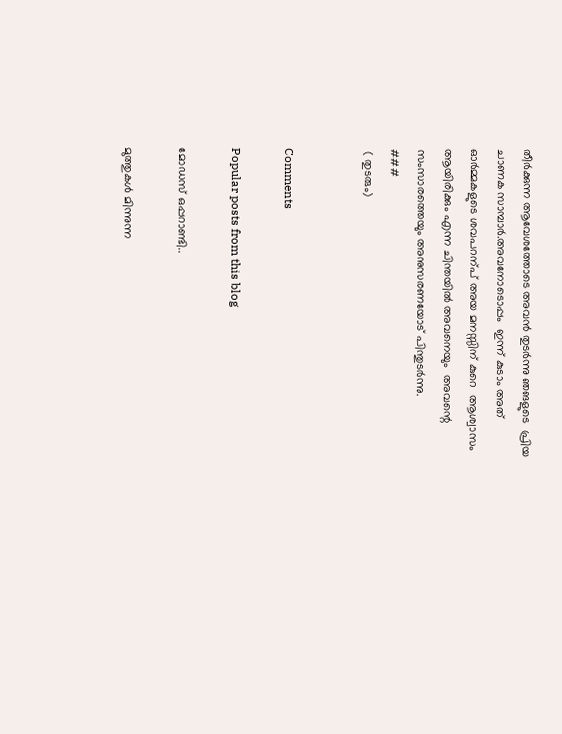തീർക്കുന്ന ആവേശത്തോടെ അവൻ തുടർന്നു ഞങളുടെ  പ്രിയ ചാണക സാമ്പാർ.അവനോടൊപ്പം  ഇന്ന് കുടാം അത് ഓർമ്മകളുടെ ശവപറന്പ് അയ മനസ്സിന് കുറെ  ആശ്വാസം ആയിരിക്കും എന്ന ചിന്തയിൽ അവനെയും  അവന്റെ സംസാരത്തെയും അനുസരണയോട് പിന്തുടർന്നു.
###
 ( തുടരും)


Comments

Popular posts from this blog

മോഡസ് ഒപ്പറാണ്ടി..

മുത്തുകൾ മിന്നുന്ന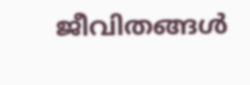ജീവിതങ്ങൾ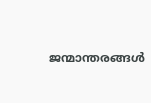ജന്മാന്തരങ്ങൾ